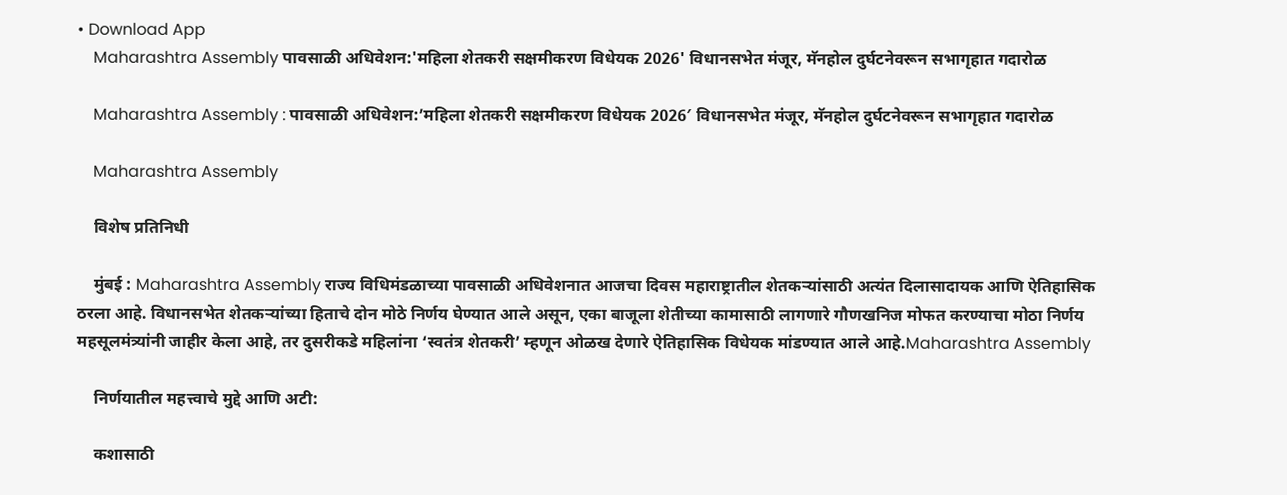• Download App
    Maharashtra Assembly पावसाळी अधिवेशन:'महिला शेतकरी सक्षमीकरण विधेयक 2026' विधानसभेत मंजूर, मॅनहोल दुर्घटनेवरून सभागृहात गदारोळ

    Maharashtra Assembly : पावसाळी अधिवेशन:’महिला शेतकरी सक्षमीकरण विधेयक 2026′ विधानसभेत मंजूर, मॅनहोल दुर्घटनेवरून सभागृहात गदारोळ

    Maharashtra Assembly

    विशेष प्रतिनिधी

    मुंबई : Maharashtra Assembly राज्य विधिमंडळाच्या पावसाळी अधिवेशनात आजचा दिवस महाराष्ट्रातील शेतकऱ्यांसाठी अत्यंत दिलासादायक आणि ऐतिहासिक ठरला आहे. विधानसभेत शेतकऱ्यांच्या हिताचे दोन मोठे निर्णय घेण्यात आले असून, एका बाजूला शेतीच्या कामासाठी लागणारे गौणखनिज मोफत करण्याचा मोठा निर्णय महसूलमंत्र्यांनी जाहीर केला आहे, तर दुसरीकडे महिलांना ‘स्वतंत्र शेतकरी’ म्हणून ओळख देणारे ऐतिहासिक विधेयक मांडण्यात आले आहे.Maharashtra Assembly

    निर्णयातील महत्त्वाचे मुद्दे आणि अटी:

    कशासाठी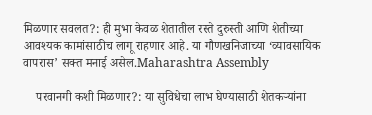मिळणार सवलत?: ही मुभा केवळ शेतातील रस्ते दुरुस्ती आणि शेतीच्या आवश्यक कामांसाठीच लागू राहणार आहे. या गौणखनिजाच्या ‘व्यावसायिक वापरास’ सक्त मनाई असेल.Maharashtra Assembly

    परवानगी कशी मिळणार?: या सुविधेचा लाभ घेण्यासाठी शेतकऱ्यांना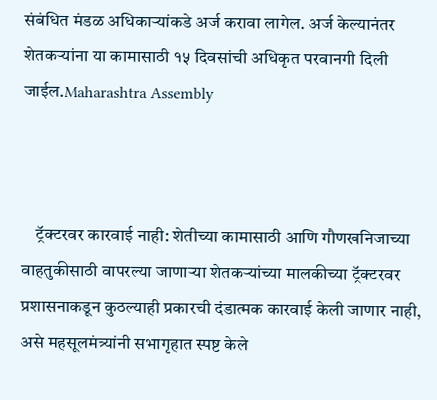संबंधित मंडळ अधिकाऱ्यांकडे अर्ज करावा लागेल. अर्ज केल्यानंतर शेतकऱ्यांना या कामासाठी १५ दिवसांची अधिकृत परवानगी दिली जाईल.Maharashtra Assembly



    ट्रॅक्टरवर कारवाई नाही: शेतीच्या कामासाठी आणि गौणखनिजाच्या वाहतुकीसाठी वापरल्या जाणाऱ्या शेतकऱ्यांच्या मालकीच्या ट्रॅक्टरवर प्रशासनाकडून कुठल्याही प्रकारची दंडात्मक कारवाई केली जाणार नाही, असे महसूलमंत्र्यांनी सभागृहात स्पष्ट केले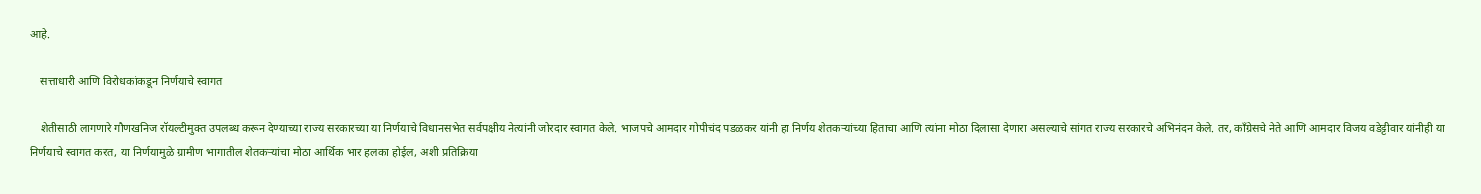आहे.

    सत्ताधारी आणि विरोधकांकडून निर्णयाचे स्वागत

    शेतीसाठी लागणारे गौणखनिज रॉयल्टीमुक्त उपलब्ध करून देण्याच्या राज्य सरकारच्या या निर्णयाचे विधानसभेत सर्वपक्षीय नेत्यांनी जोरदार स्वागत केले. भाजपचे आमदार गोपीचंद पडळकर यांनी हा निर्णय शेतकऱ्यांच्या हिताचा आणि त्यांना मोठा दिलासा देणारा असल्याचे सांगत राज्य सरकारचे अभिनंदन केले. तर, काँग्रेसचे नेते आणि आमदार विजय वडेट्टीवार यांनीही या निर्णयाचे स्वागत करत, या निर्णयामुळे ग्रामीण भागातील शेतकऱ्यांचा मोठा आर्थिक भार हलका होईल, अशी प्रतिक्रिया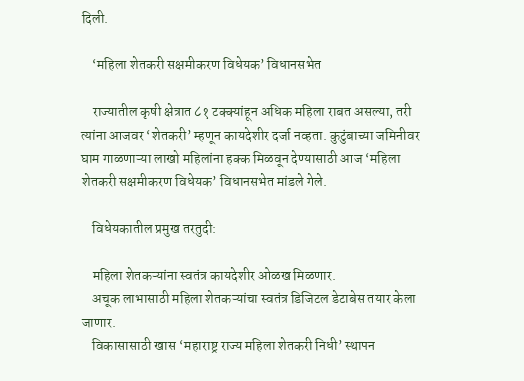दिली.

    ‘महिला शेतकरी सक्षमीकरण विधेयक’ विधानसभेत

    राज्यातील कृषी क्षेत्रात ८१ टक्क्यांहून अधिक महिला राबत असल्या, तरी त्यांना आजवर ‘शेतकरी’ म्हणून कायदेशीर दर्जा नव्हता. कुटुंबाच्या जमिनीवर घाम गाळणाऱ्या लाखो महिलांना हक्क मिळवून देण्यासाठी आज ‘महिला शेतकरी सक्षमीकरण विधेयक’ विधानसभेत मांडले गेले.

    विधेयकातील प्रमुख तरतुदी:

    महिला शेतकऱ्यांना स्वतंत्र कायदेशीर ओळख मिळणार.
    अचूक लाभासाठी महिला शेतकऱ्यांचा स्वतंत्र डिजिटल डेटाबेस तयार केला जाणार.
    विकासासाठी खास ‘महाराष्ट्र राज्य महिला शेतकरी निधी’ स्थापन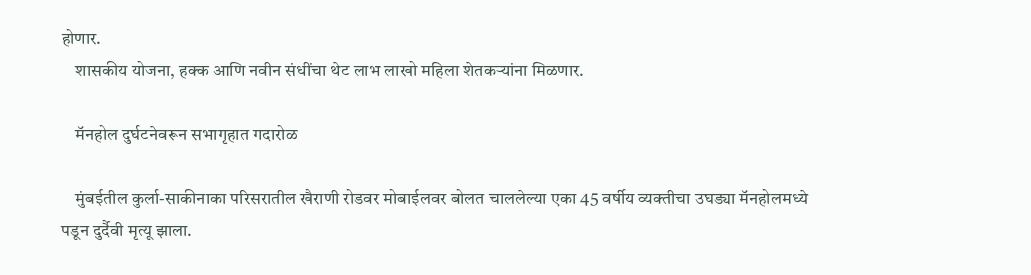होणार.
    शासकीय योजना, हक्क आणि नवीन संधींचा थेट लाभ लाखो महिला शेतकऱ्यांना मिळणार.

    मॅनहोल दुर्घटनेवरून सभागृहात गदारोळ

    मुंबईतील कुर्ला-साकीनाका परिसरातील खैराणी रोडवर मोबाईलवर बोलत चाललेल्या एका 45 वर्षीय व्यक्तीचा उघड्या मॅनहोलमध्ये पडून दुर्दैवी मृत्यू झाला.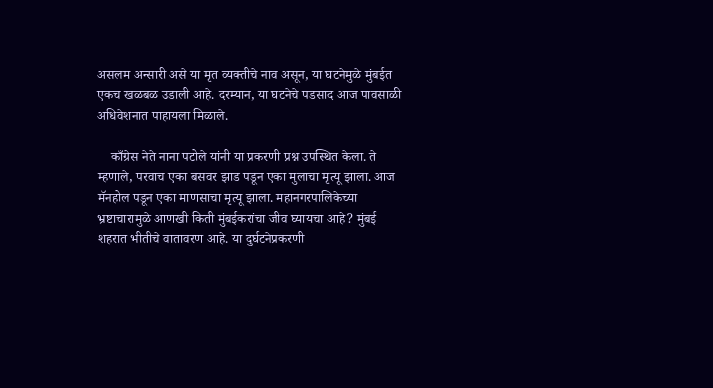असलम अन्सारी असे या मृत व्यक्तीचे नाव असून, या घटनेमुळे मुंबईत एकच खळबळ उडाली आहे. दरम्यान, या घटनेचे पडसाद आज पावसाळी अधिवेशनात पाहायला मिळाले.

    काँग्रेस नेते नाना पटोले यांनी या प्रकरणी प्रश्न उपस्थित केला. ते म्हणाले, परवाच एका बसवर झाड पडून एका मुलाचा मृत्यू झाला. आज मॅनहोल पडून एका माणसाचा मृत्यू झाला. महानगरपालिकेच्या भ्रष्टाचारामुळे आणखी किती मुंबईकरांचा जीव घ्यायचा आहे? मुंबई शहरात भीतीचे वातावरण आहे. या दुर्घटनेप्रकरणी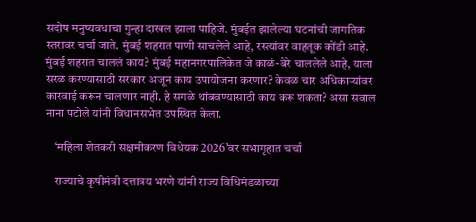सदोष मनुष्यवधाचा गुन्हा दाखल झाला पाहिजे. मुंबईत झालेल्या घटनांची जागतिक स्तरावर चर्चा जाते. मुंबई शहरात पाणी साचलेले आहे, रस्त्यांवर वाहतूक कोंडी आहे. मुंबई शहरात चाललं काय? मुंबई महानगरपालिकेत जे काळं-बेरे चाललेले आहे, याला सरळ करण्यासाठी सरकार अजून काय उपायोजना करणार? केवळ चार अधिकाऱ्यांवर कारवाई करून चालणार नाही. हे सगळे थांबवण्यासाठी काय करू शकता? असा सवाल नाना पटोले यांनी विधानसभेत उपस्थित केला.

    ‘महिला शेतकरी सक्षमीकरण विधेयक 2026’वर सभागृहात चर्चा

    राज्याचे कृषीमंत्री दत्तात्रय भरणे यांनी राज्य विधिमंडळाच्या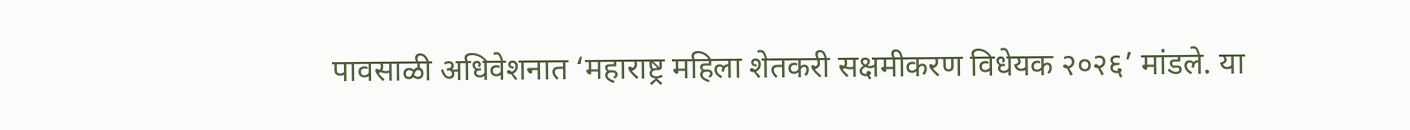पावसाळी अधिवेशनात ‘महाराष्ट्र महिला शेतकरी सक्षमीकरण विधेयक २०२६’ मांडले. या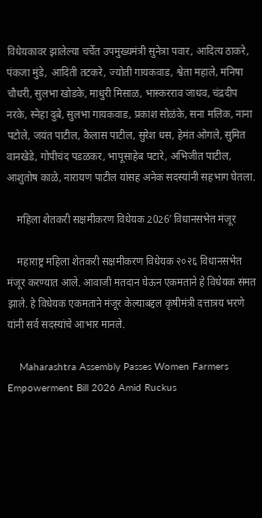विधेयकावर झालेल्या चर्चेत उपमुख्यमंत्री सुनेत्रा पवार, आदित्य ठाकरे, पंकजा मुंडे, आदिती तटकरे, ज्योती गायकवाड, श्वेता महाले, मनिषा चौधरी, सुलभा खोडके, माधुरी मिसाळ, भास्करराव जाधव, चंद्रदीप नरके, स्नेहा दुबे, सुलभा गायकवाड, प्रकाश सोळंके, सना मलिक, नाना पटोले, जयंत पाटील, कैलास पाटील, सुरेश धस, हेमंत ओगले, सुमित वानखेडे, गोपीचंद पडळकर, भापूसाहेब पटारे, अभिजीत पाटील, आशुतोष काळे, नारायण पाटील यांसह अनेक सदस्यांनी सहभाग घेतला.

    महिला शेतकरी सक्षमीकरण विधेयक 2026′ विधानसभेत मंजूर

    महाराष्ट्र महिला शेतकरी सक्षमीकरण विधेयक २०२६ विधानसभेत मंजूर करण्यात आले. आवाजी मतदान घेऊन एकमताने हे विधेयक संमत झाले. हे विधेयक एकमताने मंजूर केल्याबद्दल कृषीमंत्री दत्तात्रय भरणे यांनी सर्व सदस्यांचे आभार मानले.

    Maharashtra Assembly Passes Women Farmers Empowerment Bill 2026 Amid Ruckus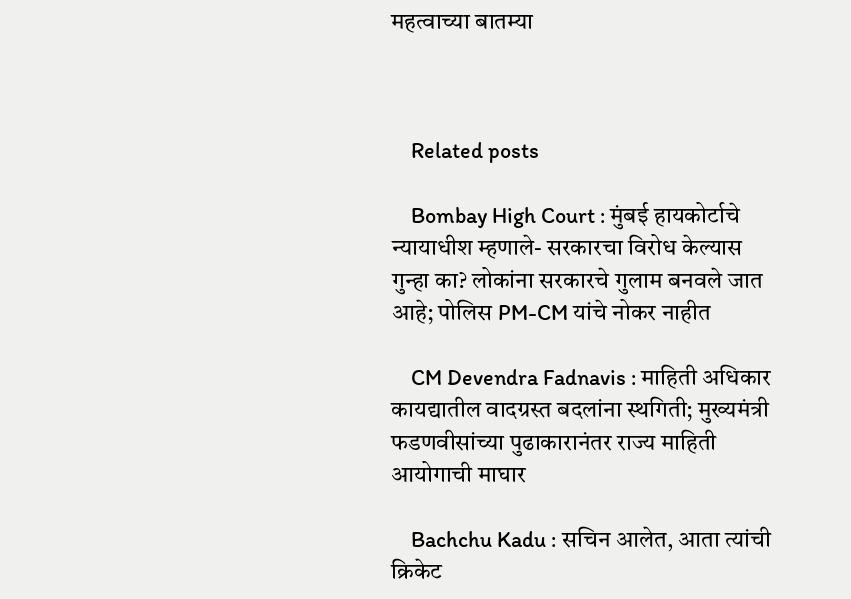महत्वाच्या बातम्या



    Related posts

    Bombay High Court : मुंबई हायकोर्टाचे न्यायाधीश म्हणाले- सरकारचा विरोध केल्यास गुन्हा का? लोकांना सरकारचे गुलाम बनवले जात आहे; पोलिस PM-CM यांचे नोकर नाहीत

    CM Devendra Fadnavis : माहिती अधिकार कायद्यातील वादग्रस्त बदलांना स्थगिती; मुख्यमंत्री फडणवीसांच्या पुढाकारानंतर राज्य माहिती आयोगाची माघार

    Bachchu Kadu : सचिन आलेत, आता त्यांची क्रिकेट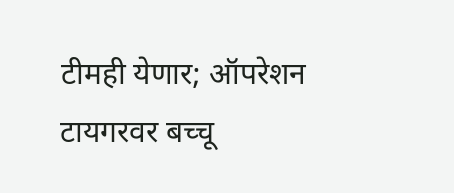टीमही येणार; ऑपरेशन टायगरवर बच्चू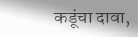कडूंचा दावा,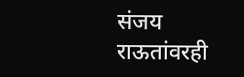संजय राऊतांवरही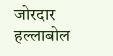जोरदार हल्लाबोल